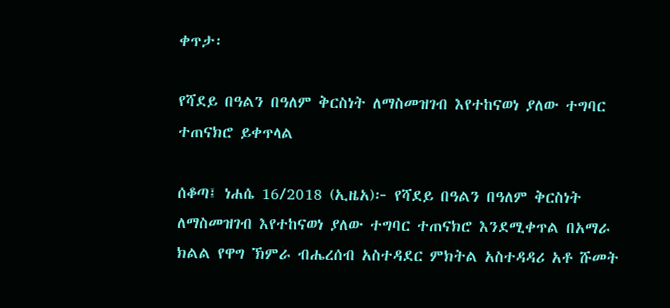ቀጥታ፡

የሻደይ በዓልን በዓለም ቅርስነት ለማስመዝገብ እየተከናወነ ያለው ተግባር ተጠናክሮ ይቀጥላል

ሰቆጣ፤ ነሐሴ 16/2018 (ኢዜአ)፦ የሻደይ በዓልን በዓለም ቅርስነት ለማስመዝገብ እየተከናወነ ያለው ተግባር ተጠናክሮ እንደሚቀጥል በአማራ ክልል የዋግ ኽምራ ብሔረሰብ አስተዳደር ምክትል አስተዳዳሪ አቶ ሹመት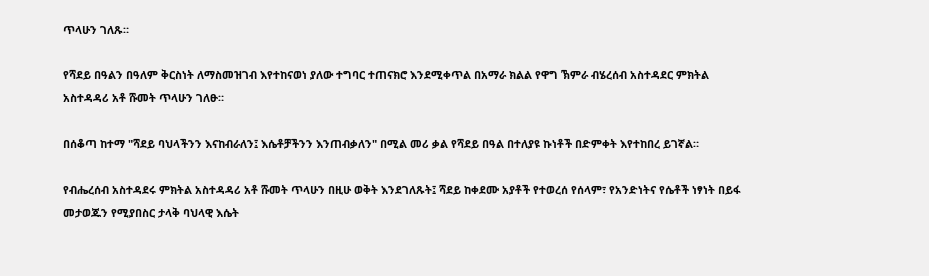ጥላሁን ገለጹ።

የሻደይ በዓልን በዓለም ቅርስነት ለማስመዝገብ እየተከናወነ ያለው ተግባር ተጠናክሮ እንደሚቀጥል በአማራ ክልል የዋግ ኽምራ ብሄረሰብ አስተዳደር ምክትል አስተዳዳሪ አቶ ሹመት ጥላሁን ገለፁ።

በሰቆጣ ከተማ "ሻደይ ባህላችንን እናከብራለን፤ እሴቶቻችንን እንጠብቃለን" በሚል መሪ ቃል የሻደይ በዓል በተለያዩ ኩነቶች በድምቀት እየተከበረ ይገኛል።

የብሔረሰብ አስተዳደሩ ምክትል አስተዳዳሪ አቶ ሹመት ጥላሁን በዚሁ ወቅት እንደገለጹት፤ ሻደይ ከቀደሙ አያቶች የተወረሰ የሰላም፣ የአንድነትና የሴቶች ነፃነት በይፋ መታወጁን የሚያበስር ታላቅ ባህላዊ እሴት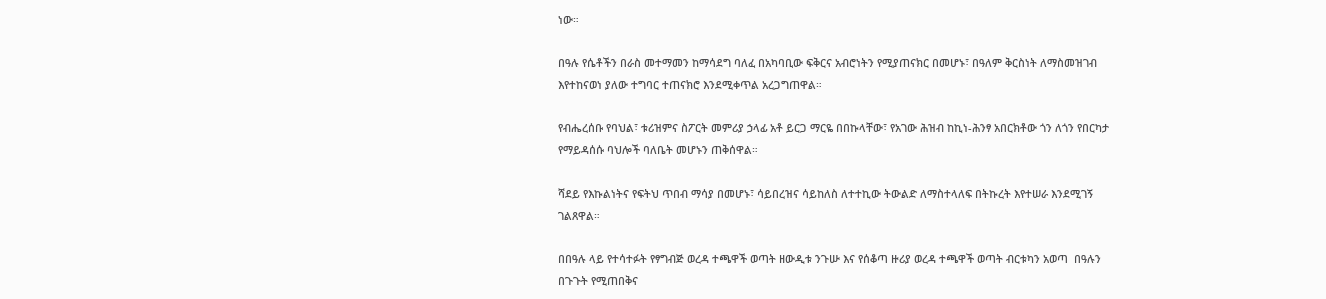ነው።

በዓሉ የሴቶችን በራስ መተማመን ከማሳደግ ባለፈ በአካባቢው ፍቅርና አብሮነትን የሚያጠናክር በመሆኑ፣ በዓለም ቅርስነት ለማስመዝገብ እየተከናወነ ያለው ተግባር ተጠናክሮ እንደሚቀጥል አረጋግጠዋል።

የብሔረሰቡ የባህል፣ ቱሪዝምና ስፖርት መምሪያ ኃላፊ አቶ ይርጋ ማርዬ በበኩላቸው፣ የአገው ሕዝብ ከኪነ-ሕንፃ አበርክቶው ጎን ለጎን የበርካታ የማይዳሰሱ ባህሎች ባለቤት መሆኑን ጠቅሰዋል።

ሻደይ የእኩልነትና የፍትህ ጥበብ ማሳያ በመሆኑ፣ ሳይበረዝና ሳይከለስ ለተተኪው ትውልድ ለማስተላለፍ በትኩረት እየተሠራ እንደሚገኝ ገልጸዋል።

በበዓሉ ላይ የተሳተፉት የፃግብጅ ወረዳ ተጫዋች ወጣት ዘውዲቱ ንጉሡ እና የሰቆጣ ዙሪያ ወረዳ ተጫዋች ወጣት ብርቱካን አወጣ  በዓሉን በጉጉት የሚጠበቅና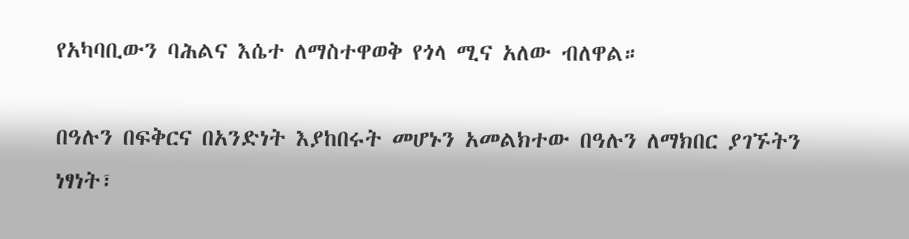የአካባቢውን ባሕልና እሴተ ለማስተዋወቅ የጎላ ሚና አለው ብለዋል።

በዓሉን በፍቅርና በአንድነት እያከበሩት መሆኑን አመልክተው በዓሉን ለማክበር ያገኙትን ነፃነት፣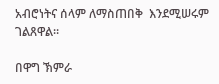አብሮነትና ሰላም ለማስጠበቅ  እንደሚሠሩም ገልጸዋል።

በዋግ ኽምራ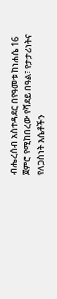ብሔረሰብ አስተዳደር በየዓመቱ ከነሐሴ 16 ጀምሮ የሚከበረው የሻደይ በዓል፣ የታታሪነትና የለጋስነት እሴቶችን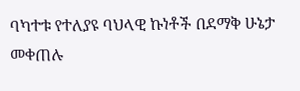ባካተቱ የተለያዩ ባህላዊ ኩነቶች በደማቅ ሁኔታ መቀጠሉ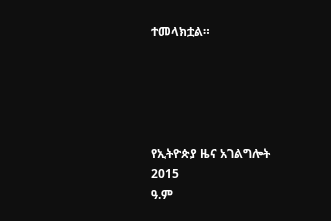ተመላክቷል።





የኢትዮጵያ ዜና አገልግሎት
2015
ዓ.ም